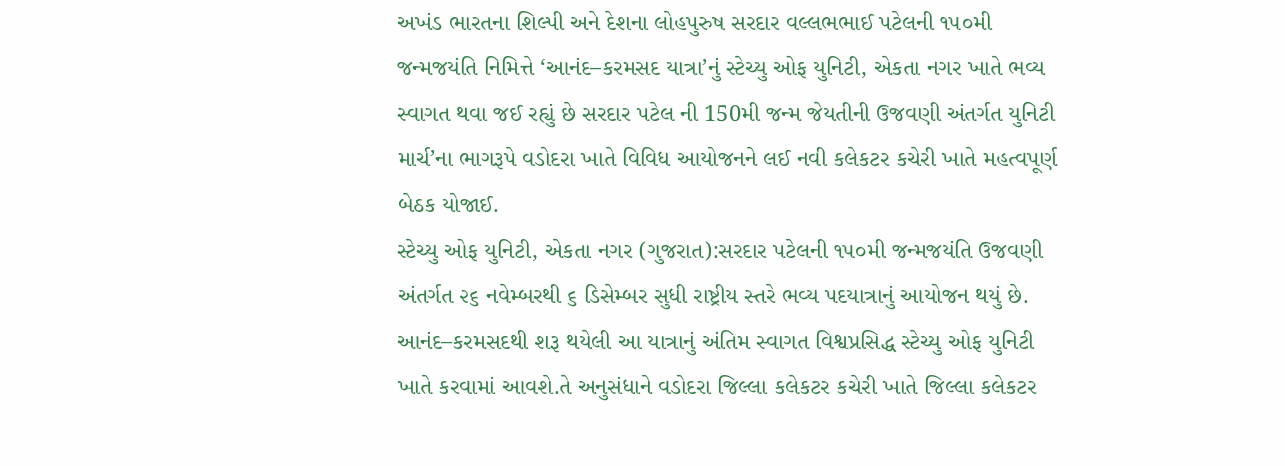અખંડ ભારતના શિલ્પી અને દેશના લોહપુરુષ સરદાર વલ્લભભાઈ પટેલની ૧૫૦મી જન્મજયંતિ નિમિત્તે ‘આનંદ–કરમસદ યાત્રા’નું સ્ટેચ્યુ ઓફ યુનિટી, એકતા નગર ખાતે ભવ્ય સ્વાગત થવા જઈ રહ્યું છે સરદાર પટેલ ની 150મી જન્મ જેયતીની ઉજવણી અંતર્ગત યુનિટી માર્ચ’ના ભાગરૂપે વડોદરા ખાતે વિવિધ આયોજનને લઈ નવી કલેકટર કચેરી ખાતે મહત્વપૂર્ણ બેઠક યોજાઈ.
સ્ટેચ્યુ ઓફ યુનિટી, એકતા નગર (ગુજરાત):સરદાર પટેલની ૧૫૦મી જન્મજયંતિ ઉજવણી અંતર્ગત ૨૬ નવેમ્બરથી ૬ ડિસેમ્બર સુધી રાષ્ટ્રીય સ્તરે ભવ્ય પદયાત્રાનું આયોજન થયું છે. આનંદ–કરમસદથી શરૂ થયેલી આ યાત્રાનું અંતિમ સ્વાગત વિશ્વપ્રસિદ્ધ સ્ટેચ્યુ ઓફ યુનિટી ખાતે કરવામાં આવશે.તે અનુસંધાને વડોદરા જિલ્લા કલેકટર કચેરી ખાતે જિલ્લા કલેકટર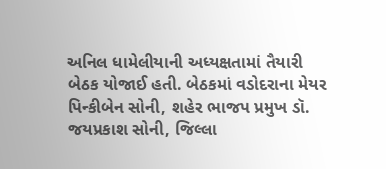અનિલ ધામેલીયાની અધ્યક્ષતામાં તૈયારી બેઠક યોજાઈ હતી. બેઠકમાં વડોદરાના મેયર પિન્કીબેન સોની, શહેર ભાજપ પ્રમુખ ડૉ. જયપ્રકાશ સોની, જિલ્લા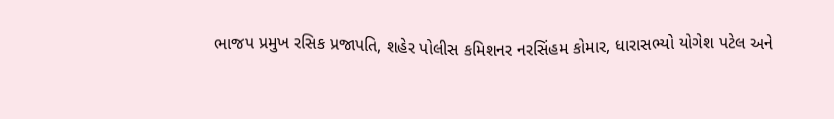ભાજપ પ્રમુખ રસિક પ્રજાપતિ, શહેર પોલીસ કમિશનર નરસિંહમ કોમાર, ધારાસભ્યો યોગેશ પટેલ અને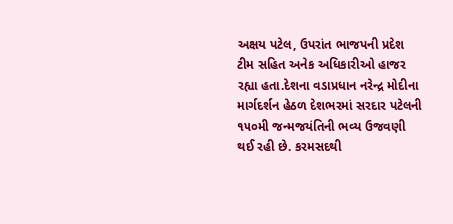અક્ષય પટેલ, ઉપરાંત ભાજપની પ્રદેશ ટીમ સહિત અનેક અધિકારીઓ હાજર રહ્યા હતા.દેશના વડાપ્રધાન નરેન્દ્ર મોદીના માર્ગદર્શન હેઠળ દેશભરમાં સરદાર પટેલની ૧૫૦મી જન્મજયંતિની ભવ્ય ઉજવણી થઈ રહી છે. કરમસદથી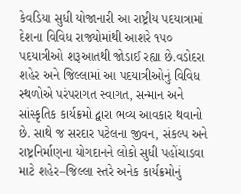કેવડિયા સુધી યોજાનારી આ રાષ્ટ્રીય પદયાત્રામાં દેશના વિવિધ રાજ્યોમાંથી આશરે ૧૫૦ પદયાત્રીઓ શરૂઆતથી જોડાઈ રહ્યા છે.વડોદરા શહેર અને જિલ્લામાં આ પદયાત્રીઓનું વિવિધ સ્થળોએ પરંપરાગત સ્વાગત, સન્માન અને સાંસ્કૃતિક કાર્યક્રમો દ્વારા ભવ્ય આવકાર થવાનો છે. સાથે જ સરદાર પટેલના જીવન, સંકલ્પ અને રાષ્ટ્રનિર્માણના યોગદાનને લોકો સુધી પહોંચાડવા માટે શહેર–જિલ્લા સ્તરે અનેક કાર્યક્રમોનું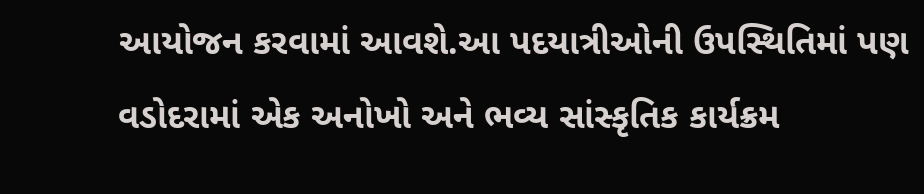આયોજન કરવામાં આવશે.આ પદયાત્રીઓની ઉપસ્થિતિમાં પણ વડોદરામાં એક અનોખો અને ભવ્ય સાંસ્કૃતિક કાર્યક્રમ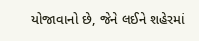યોજાવાનો છે, જેને લઈને શહેરમાં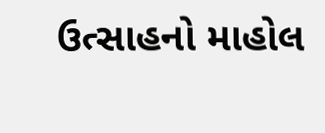ઉત્સાહનો માહોલ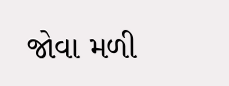જોવા મળી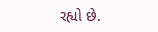રહ્યો છે.